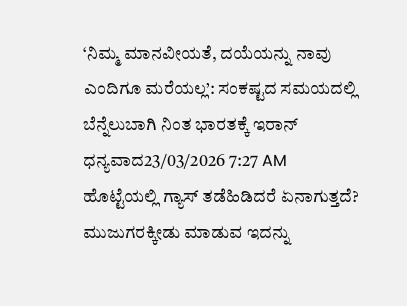‘ನಿಮ್ಮ ಮಾನವೀಯತೆ, ದಯೆಯನ್ನು ನಾವು ಎಂದಿಗೂ ಮರೆಯಲ್ಲ’: ಸಂಕಷ್ಟದ ಸಮಯದಲ್ಲಿ ಬೆನ್ನೆಲುಬಾಗಿ ನಿಂತ ಭಾರತಕ್ಕೆ ಇರಾನ್ ಧನ್ಯವಾದ23/03/2026 7:27 AM
ಹೊಟ್ಟೆಯಲ್ಲಿ ಗ್ಯಾಸ್ ತಡೆಹಿಡಿದರೆ ಏನಾಗುತ್ತದೆ? ಮುಜುಗರಕ್ಕೀಡು ಮಾಡುವ ಇದನ್ನು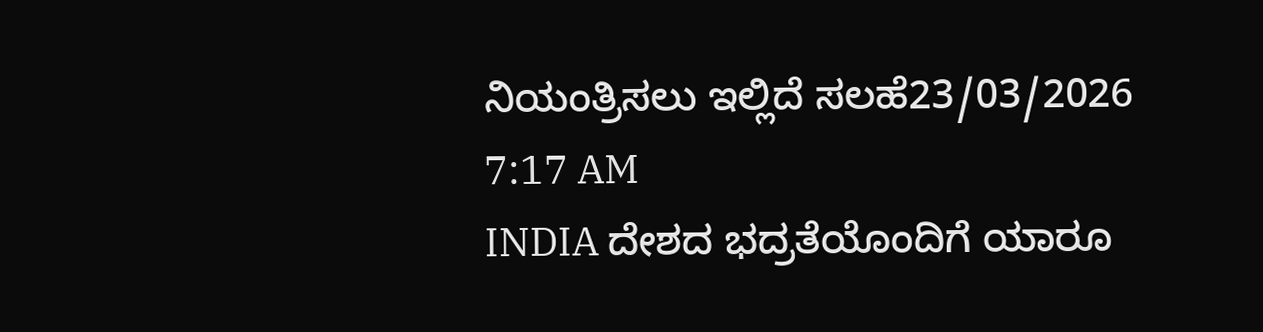ನಿಯಂತ್ರಿಸಲು ಇಲ್ಲಿದೆ ಸಲಹೆ23/03/2026 7:17 AM
INDIA ದೇಶದ ಭದ್ರತೆಯೊಂದಿಗೆ ಯಾರೂ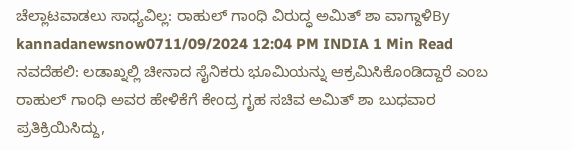ಚೆಲ್ಲಾಟವಾಡಲು ಸಾಧ್ಯವಿಲ್ಲ: ರಾಹುಲ್ ಗಾಂಧಿ ವಿರುದ್ಧ ಅಮಿತ್ ಶಾ ವಾಗ್ದಾಳಿBy kannadanewsnow0711/09/2024 12:04 PM INDIA 1 Min Read ನವದೆಹಲಿ: ಲಡಾಖ್ನಲ್ಲಿ ಚೀನಾದ ಸೈನಿಕರು ಭೂಮಿಯನ್ನು ಆಕ್ರಮಿಸಿಕೊಂಡಿದ್ದಾರೆ ಎಂಬ ರಾಹುಲ್ ಗಾಂಧಿ ಅವರ ಹೇಳಿಕೆಗೆ ಕೇಂದ್ರ ಗೃಹ ಸಚಿವ ಅಮಿತ್ ಶಾ ಬುಧವಾರ ಪ್ರತಿಕ್ರಿಯಿಸಿದ್ದು,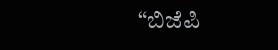“ಬಿಜೆಪಿ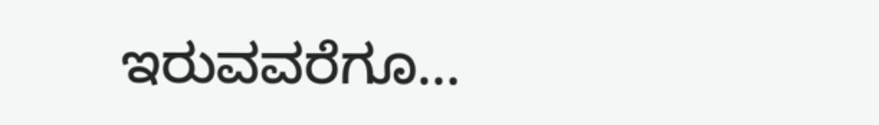ಇರುವವರೆಗೂ…